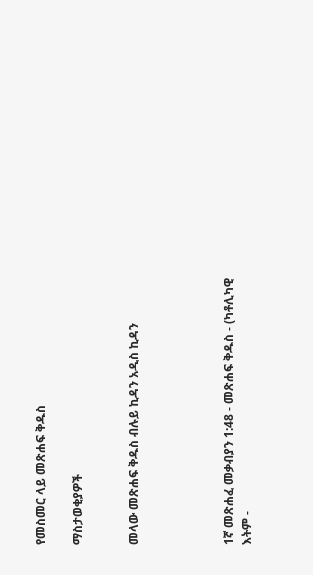የመስመር ላይ መጽሐፍ ቅዱስ

ማስታወቂያዎች


መላው መጽሐፍ ቅዱስ ብሉይ ኪዳን አዲስ ኪዳን




1ኛ መጽሐፈ መቃብያን 1:48 - መጽሐፍ ቅዱስ - (ካቶሊካዊ እትም -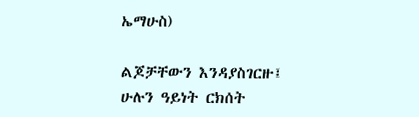ኤማሁስ)

ልጆቻቸውን እንዳያስገርዙ፤ ሁሉን ዓይነት ርክሰት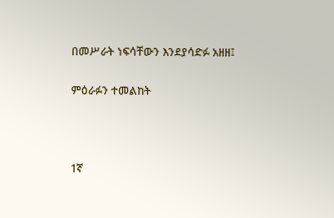በመሥራት ነፍሳቸውን እንደያሳድፉ አዘዘ፤

ምዕራፉን ተመልከት



1ኛ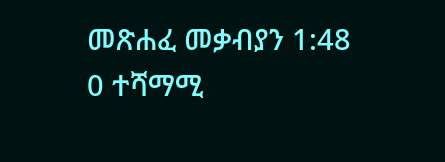መጽሐፈ መቃብያን 1:48
0 ተሻማሚ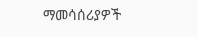ማመሳሰሪያዎች